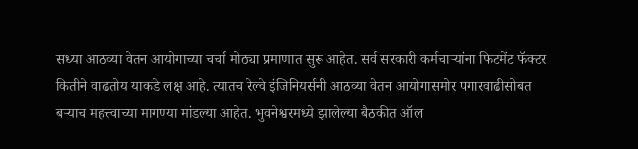सध्या आठव्या वेतन आयोगाच्या चर्चा मोठ्या प्रमाणात सुरू आहेत. सर्व सरकारी कर्मचाऱ्यांना फिटमेंट फॅक्टर कितीने वाढतोय याकडे लक्ष आहे. त्यातच रेल्वे इंजिनियर्सनी आठव्या वेतन आयोगासमोर पगारवाढीसोबत बऱ्याच महत्त्वाच्या मागण्या मांडल्या आहेत. भुवनेश्वरमध्ये झालेल्या बैठकीत ऑल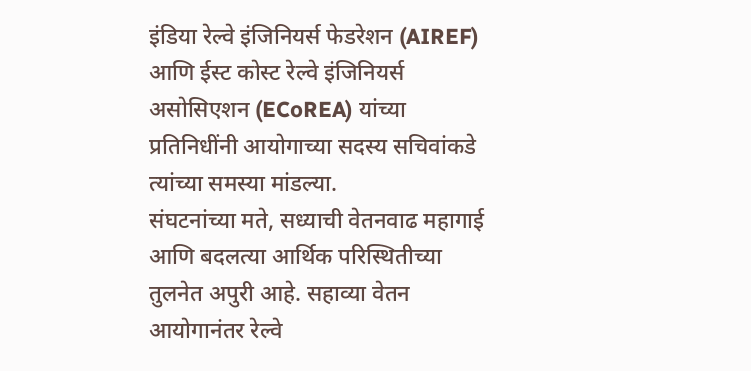इंडिया रेल्वे इंजिनियर्स फेडरेशन (AIREF) आणि ईस्ट कोस्ट रेल्वे इंजिनियर्स असोसिएशन (ECoREA) यांच्या प्रतिनिधींनी आयोगाच्या सदस्य सचिवांकडे त्यांच्या समस्या मांडल्या.
संघटनांच्या मते, सध्याची वेतनवाढ महागाई आणि बदलत्या आर्थिक परिस्थितीच्या तुलनेत अपुरी आहे. सहाव्या वेतन आयोगानंतर रेल्वे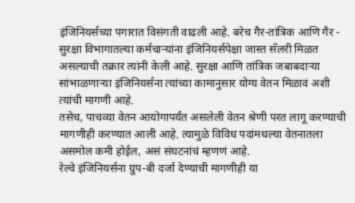इंजिनियर्सच्या पगारात विसंगती वाढली आहे. बरेच गैर-तांत्रिक आणि गैर - सुरक्षा विभागातल्या कर्मचाऱ्यांना इंजिनियर्सपेक्षा जास्त सॅलरी मिळत असल्याची तक्रार त्यांनी केली आहे. सुरक्षा आणि तांत्रिक जबाबदाऱ्या सांभाळणाऱ्या इंजिनियर्सना त्यांच्या कामानुसार योग्य वेतन मिळावं अशी त्यांची मागणी आहे.
तसेच, पाचव्या वेतन आयोगापर्यंत असलेली वेतन श्रेणी परत लागू करण्याची मागणीही करण्यात आली आहे. त्यामुळे विविध पदांमधल्या वेतनातला असमोल कमी होईल, असं संघटनांचं म्हणणं आहे.
रेल्वे इंजिनियर्सना ग्रुप-बी दर्जा देण्याची मागणीही या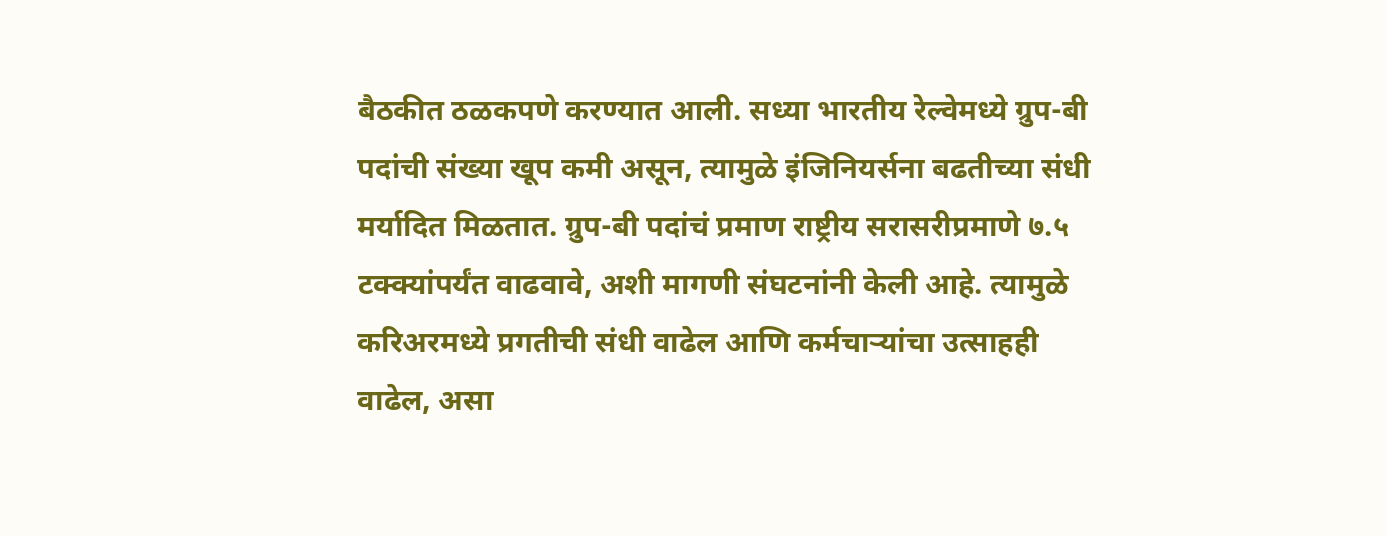बैठकीत ठळकपणे करण्यात आली. सध्या भारतीय रेल्वेमध्ये ग्रुप-बी पदांची संख्या खूप कमी असून, त्यामुळे इंजिनियर्सना बढतीच्या संधी मर्यादित मिळतात. ग्रुप-बी पदांचं प्रमाण राष्ट्रीय सरासरीप्रमाणे ७.५ टक्क्यांपर्यंत वाढवावे, अशी मागणी संघटनांनी केली आहे. त्यामुळे करिअरमध्ये प्रगतीची संधी वाढेल आणि कर्मचाऱ्यांचा उत्साहही वाढेल, असा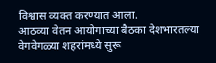विश्वास व्यक्त करण्यात आला.
आठव्या वेतन आयोगाच्या बैठका देशभारतल्या वेगवेगळ्या शहरांमध्ये सुरू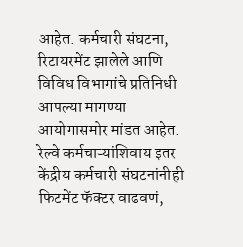आहेत. कर्मचारी संघटना, रिटायरमेंट झालेले आणि विविध विभागांचे प्रतिनिधी आपल्या मागण्या आयोगासमोर मांडत आहेत. रेल्वे कर्मचाऱ्यांशिवाय इतर केंद्रीय कर्मचारी संघटनांनीही फिटमेंट फॅक्टर वाढवणं,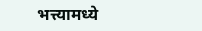भत्त्यामध्ये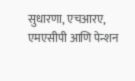सुधारणा, एचआरए, एमएसीपी आणि पेन्शन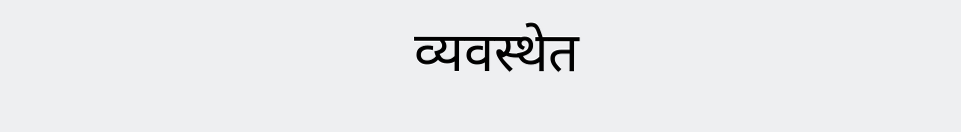व्यवस्थेत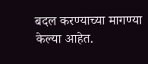बदल करण्याच्या मागण्या केल्या आहेत.